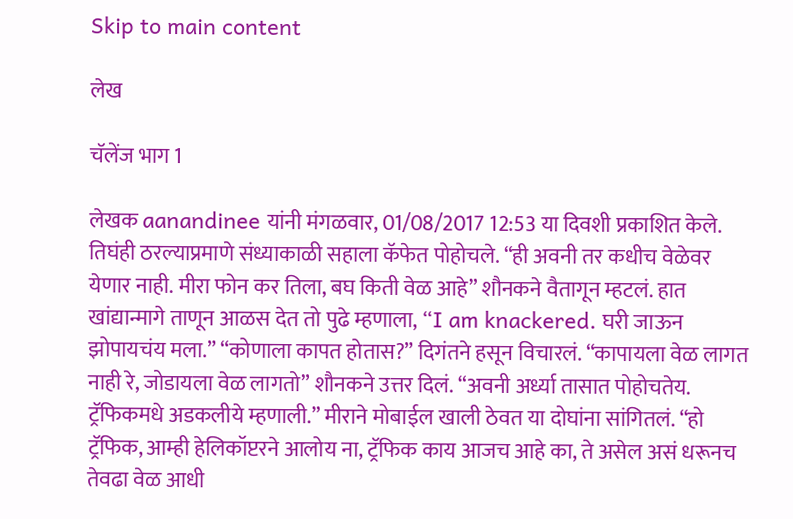Skip to main content

लेख

चॅलेंज भाग 1

लेखक aanandinee यांनी मंगळवार, 01/08/2017 12:53 या दिवशी प्रकाशित केले.
तिघंही ठरल्याप्रमाणे संध्याकाळी सहाला कॅफेत पोहोचले. “ही अवनी तर कधीच वेळेवर येणार नाही. मीरा फोन कर तिला, बघ किती वेळ आहे” शौनकने वैतागून म्हटलं. हात खांद्यान्मागे ताणून आळस देत तो पुढे म्हणाला, “I am knackered. घरी जाऊन झोपायचंय मला.” “कोणाला कापत होतास?” दिगंतने हसून विचारलं. “कापायला वेळ लागत नाही रे, जोडायला वेळ लागतो” शौनकने उत्तर दिलं. “अवनी अर्ध्या तासात पोहोचतेय. ट्रॅफिकमधे अडकलीये म्हणाली.” मीराने मोबाईल खाली ठेवत या दोघांना सांगितलं. “हो ट्रॅफिक, आम्ही हेलिकॉप्टरने आलोय ना, ट्रॅफिक काय आजच आहे का, ते असेल असं धरूनच तेवढा वेळ आधी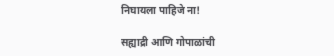निघायला पाहिजे ना!

सह्याद्री आणि गोपाळांची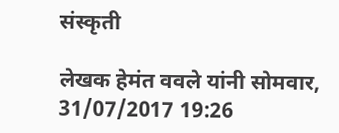संस्कृती

लेखक हेमंत ववले यांनी सोमवार, 31/07/2017 19:26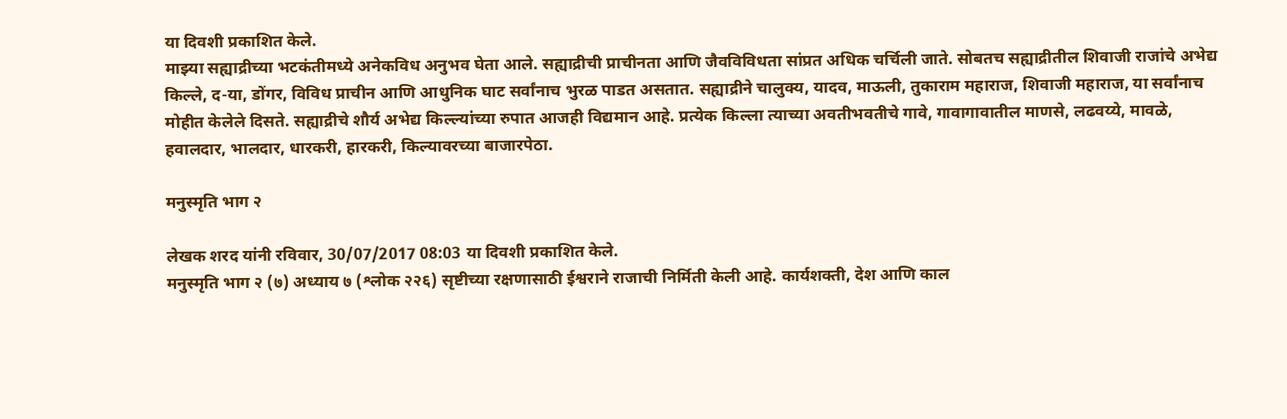या दिवशी प्रकाशित केले.
माझ्या सह्याद्रीच्या भटकंतीमध्ये अनेकविध अनुभव घेता आले. सह्याद्रीची प्राचीनता आणि जैवविविधता सांप्रत अधिक चर्चिली जाते. सोबतच सह्याद्रीतील शिवाजी राजांचे अभेद्य किल्ले, द-या, डोंगर, विविध प्राचीन आणि आधुनिक घाट सर्वांनाच भुरळ पाडत असतात. सह्याद्रीने चालुक्य, यादव, माऊली, तुकाराम महाराज, शिवाजी महाराज, या सर्वांनाच मोहीत केलेले दिसते. सह्याद्रीचे शौर्य अभेद्य किल्ल्यांच्या रुपात आजही विद्यमान आहे. प्रत्येक किल्ला त्याच्या अवतीभवतीचे गावे, गावागावातील माणसे, लढवय्ये, मावळे, हवालदार, भालदार, धारकरी, हारकरी, किल्यावरच्या बाजारपेठा.

मनुस्मृति भाग २

लेखक शरद यांनी रविवार, 30/07/2017 08:03 या दिवशी प्रकाशित केले.
मनुस्मृति भाग २ (७) अध्याय ७ (श्लोक २२६) सृष्टीच्या रक्षणासाठी ईश्वराने राजाची निर्मिती केली आहे. कार्यशक्ती, देश आणि काल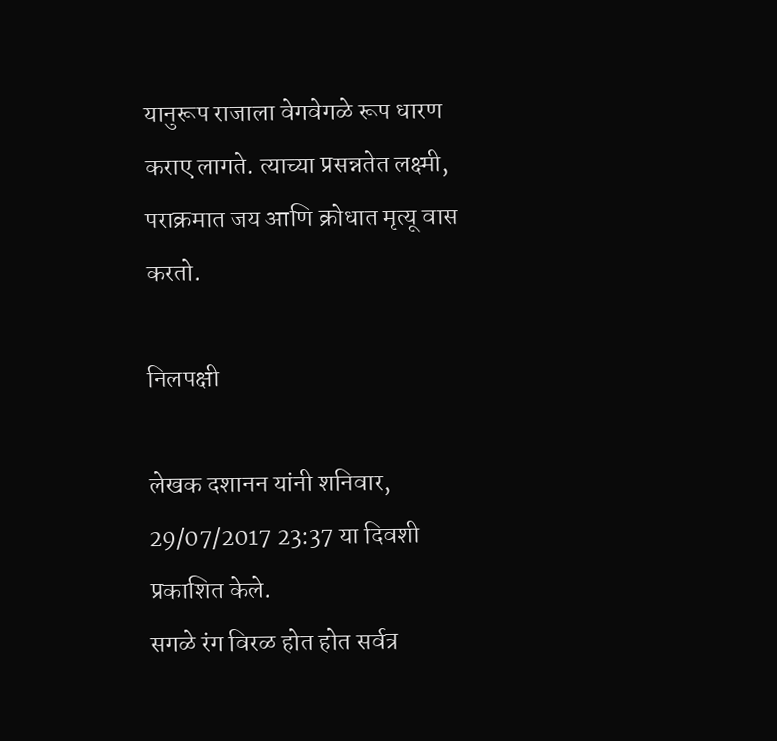यानुरूप राजाला वेगवेगळे रूप धारण कराए लागते. त्याच्या प्रसन्नतेत लक्ष्मी, पराक्रमात जय आणि क्रोधात मृत्यू वास करतो.

निलपक्षी

लेखक दशानन यांनी शनिवार, 29/07/2017 23:37 या दिवशी प्रकाशित केले.
सगळे रंग विरळ होत होत सर्वत्र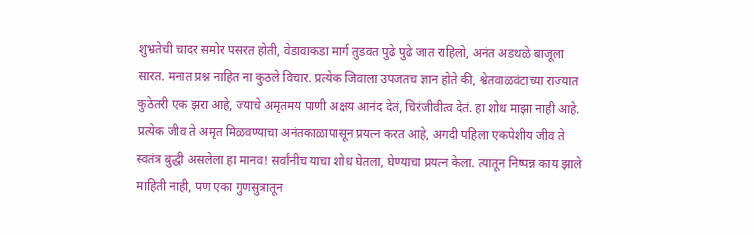शुभ्रतेची चादर समोर पसरत होती, वेडावाकडा मार्ग तुडवत पुढे पुढे जात राहिलो, अनंत अडथळे बाजूला सारत. मनात प्रश्न नाहित ना कुठले विचार. प्रत्येक जिवाला उपजतच ज्ञान होते की, श्वेतवाळवंटाच्या राज्यात कुठेतरी एक झरा आहे, ज्याचे अमृतमय पाणी अक्षय आनंद देतं, चिरंजीवीत्व देतं. हा शोध माझा नाही आहे. प्रत्येक जीव ते अमृत मिळवण्याचा अनंतकाळापासून प्रयत्न करत आहे, अगदी पहिला एकपेशीय जीव ते स्वतंत्र बुद्धी असलेला हा मानव! सर्वांनीच याचा शोध घेतला, घेण्याचा प्रयत्न केला. त्यातून निष्पन्न काय झाले माहिती नाही, पण एका गुणसुत्रातून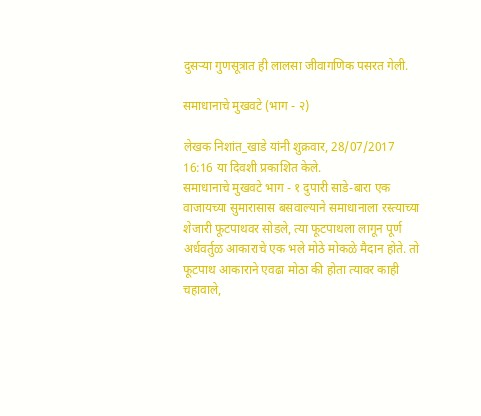दुसऱ्या गुणसूत्रात ही लालसा जीवागणिक पसरत गेली.

समाधानाचे मुखवटे (भाग - २)

लेखक निशांत_खाडे यांनी शुक्रवार, 28/07/2017 16:16 या दिवशी प्रकाशित केले.
समाधानाचे मुखवटे भाग - १ दुपारी साडे-बारा एक वाजायच्या सुमारासास बसवाल्याने समाधानाला रस्त्याच्या शेजारी फूटपाथवर सोडले, त्या फूटपाथला लागून पूर्ण अर्धवर्तुळ आकाराचे एक भले मोठे मोकळे मैदान होते. तो फूटपाथ आकाराने एवढा मोठा की होता त्यावर काही चहावाले,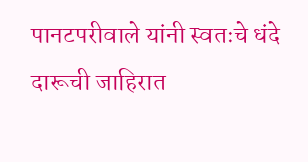पानटपरीवाले यांनी स्वतःचे धंदे दारूची जाहिरात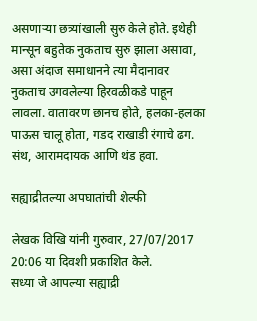असणाऱ्या छत्र्यांखाली सुरु केले होते. इथेही मान्सून बहुतेक नुकताच सुरु झाला असावा, असा अंदाज समाधानने त्या मैदानावर नुकताच उगवलेल्या हिरवळीकडे पाहून लावला. वातावरण छानच होते, हलका-हलका पाऊस चालू होता, गडद राखाडी रंगाचे ढग. संथ, आरामदायक आणि थंड हवा.

सह्याद्रीतल्या अपघातांची शेल्फी

लेखक विखि यांनी गुरुवार, 27/07/2017 20:06 या दिवशी प्रकाशित केले.
सध्या जे आपल्या सह्याद्री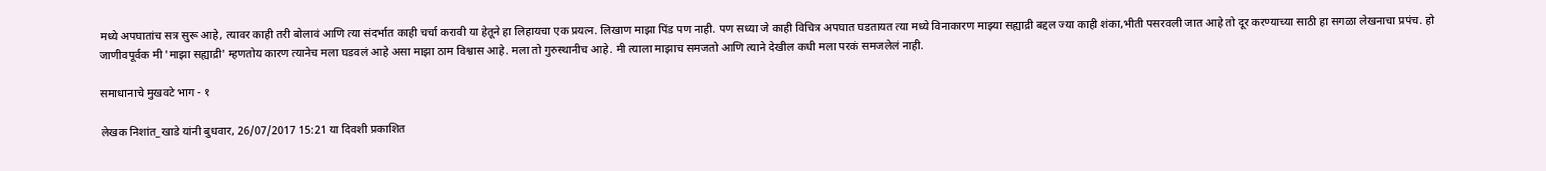मध्ये अपघातांच सत्र सुरू आहे, त्यावर काही तरी बोलावं आणि त्या संदर्भात काही चर्चा करावी या हेतूने हा लिहायचा एक प्रयत्न. लिखाण माझा पिंड पण नाही. पण सध्या जे काही विचित्र अपघात घडतायत त्या मध्ये विनाकारण माझ्या सह्याद्री बद्दल ज्या काही शंका,भीती पसरवली जात आहे तो दूर करण्याच्या साठी हा सगळा लेखनाचा प्रपंच. हो जाणीवपूर्वक मी 'माझा सह्याद्री' म्हणतोय कारण त्यानेच मला घडवलं आहे असा माझा ठाम विश्वास आहे. मला तो गुरुस्थानीच आहे. मी त्याला माझाच समजतो आणि त्याने देखील कधी मला परकं समजलेलं नाही.

समाधानाचे मुखवटे भाग - १

लेखक निशांत_खाडे यांनी बुधवार, 26/07/2017 15:21 या दिवशी प्रकाशित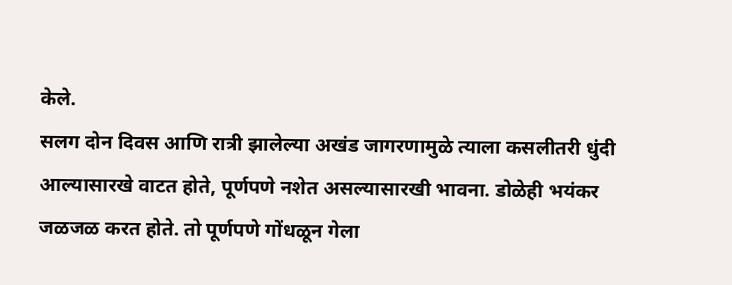केले.
सलग दोन दिवस आणि रात्री झालेल्या अखंड जागरणामुळे त्याला कसलीतरी धुंदी आल्यासारखे वाटत होते, पूर्णपणे नशेत असल्यासारखी भावना. डोळेही भयंकर जळजळ करत होते. तो पूर्णपणे गोंधळून गेला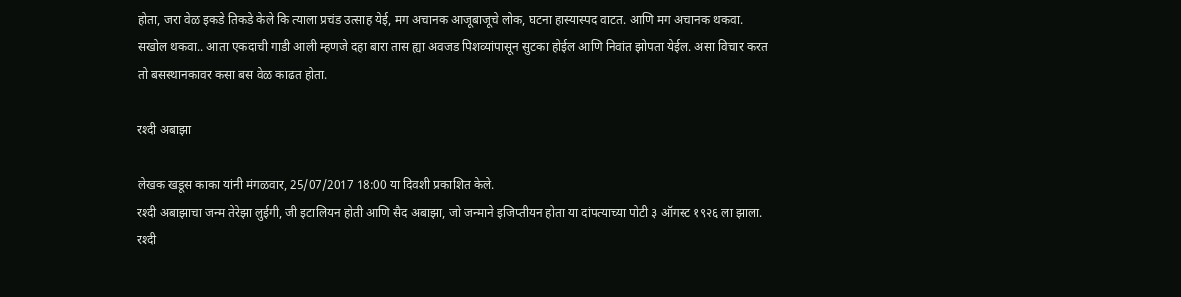होता, जरा वेळ इकडे तिकडे केले कि त्याला प्रचंड उत्साह येई, मग अचानक आजूबाजूचे लोक, घटना हास्यास्पद वाटत. आणि मग अचानक थकवा. सखोल थकवा.. आता एकदाची गाडी आली म्हणजे दहा बारा तास ह्या अवजड पिशव्यांपासून सुटका होईल आणि निवांत झोपता येईल. असा विचार करत तो बसस्थानकावर कसा बस वेळ काढत होता.

रश्दी अबाझा

लेखक खडूस काका यांनी मंगळवार, 25/07/2017 18:00 या दिवशी प्रकाशित केले.
रश्दी अबाझाचा जन्म तेरेझा लुईगी, जी इटालियन होती आणि सैद अबाझा, जो जन्माने इजिप्तीयन होता या दांपत्याच्या पोटी ३ ऑगस्ट १९२६ ला झाला. रश्दी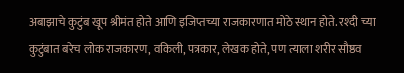अबाझाचे कुटुंब खूप श्रीमंत होते आणि इजिप्तच्या राजकारणात मोठे स्थान होते. रश्दी च्या कुटुंबात बरेच लोक राजकारण, वकिली, पत्रकार, लेखक होते, पण त्याला शरीर सौष्ठव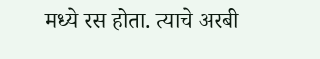मध्ये रस होता. त्याचे अरबी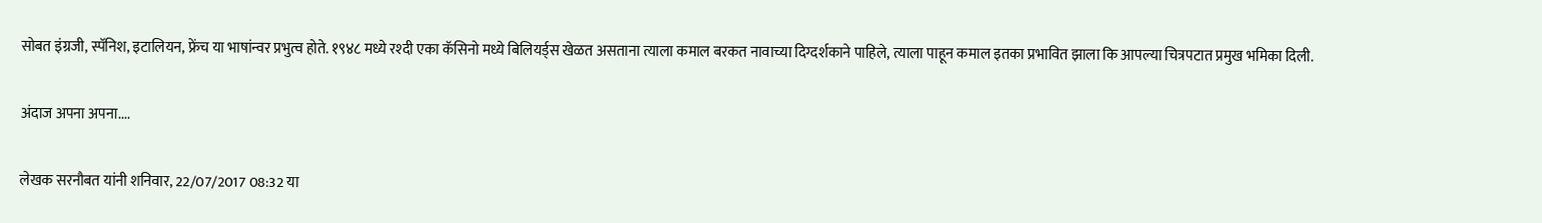सोबत इंग्रजी, स्पॅनिश, इटालियन, फ्रेंच या भाषांन्वर प्रभुत्व होते. १९४८ मध्ये रश्दी एका कॅसिनो मध्ये बिलियर्ड्स खेळत असताना त्याला कमाल बरकत नावाच्या दिग्दर्शकाने पाहिले, त्याला पाहून कमाल इतका प्रभावित झाला कि आपल्या चित्रपटात प्रमुख भमिका दिली.

अंदाज अपना अपना....

लेखक सरनौबत यांनी शनिवार, 22/07/2017 08:32 या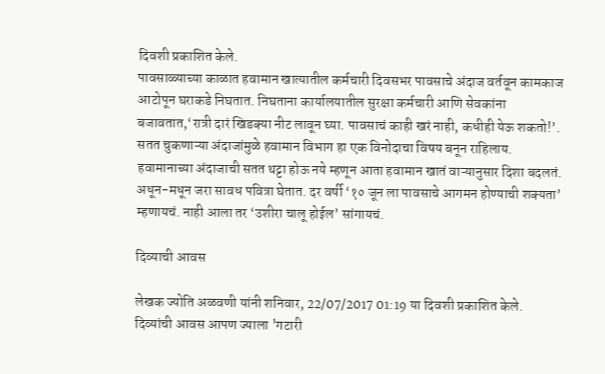दिवशी प्रकाशित केले.
पावसाळ्याच्या काळात हवामान खात्यातील कर्मचारी दिवसभर पावसाचे अंदाज वर्तवून कामकाज आटोपून घराकडे निघतात. निघताना कार्यालयातील सुरक्षा कर्मचारी आणि सेवकांना बजावतात,‘रात्री दारं खिडक्या नीट लावून घ्या. पावसाचं काही खरं नाही, कधीही येऊ शकतो!’. सतत चुकणाऱ्या अंदाजांमुळे हवामान विभाग हा एक विनोदाचा विषय बनून राहिलाय. हवामानाच्या अंदाजाची सतत थट्टा होऊ नये म्हणून आता हवामान खातं वाऱ्यानुसार दिशा बदलतं. अधून-मधून जरा सावध पवित्रा घेतात. दर वर्षी ‘१० जून ला पावसाचे आगमन होण्याची शक्यता’ म्हणायचं. नाही आला तर ‘उशीरा चालू होईल’ सांगायचं.

दिव्याची आवस

लेखक ज्योति अळवणी यांनी शनिवार, 22/07/2017 01:19 या दिवशी प्रकाशित केले.
दिव्यांची आवस आपण ज्याला 'गटारी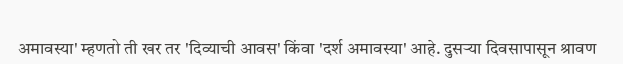अमावस्या' म्हणतो ती खर तर 'दिव्याची आवस' किंवा 'दर्श अमावस्या' आहे. दुसऱ्या दिवसापासून श्रावण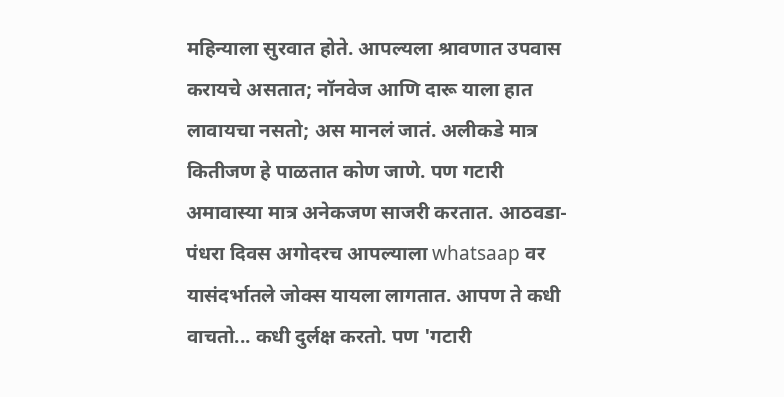महिन्याला सुरवात होते. आपल्यला श्रावणात उपवास करायचे असतात; नॉनवेज आणि दारू याला हात लावायचा नसतो; अस मानलं जातं. अलीकडे मात्र कितीजण हे पाळतात कोण जाणे. पण गटारी अमावास्या मात्र अनेकजण साजरी करतात. आठवडा-पंधरा दिवस अगोदरच आपल्याला whatsaap वर यासंदर्भातले जोक्स यायला लागतात. आपण ते कधी वाचतो... कधी दुर्लक्ष करतो. पण 'गटारी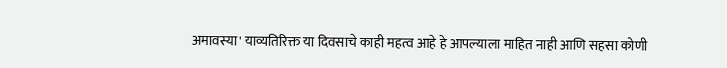अमावस्या' याव्यतिरिक्त या दिवसाचे काही महत्व आहे हे आपल्याला माहित नाही आणि सहसा कोणी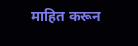माहित करून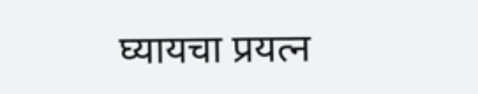घ्यायचा प्रयत्न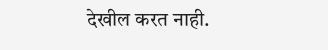देखील करत नाही.